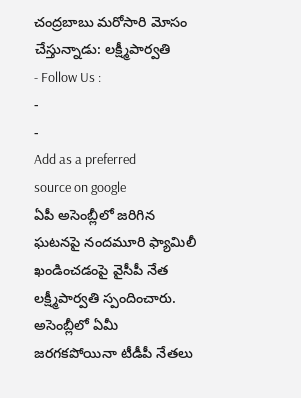చంద్రబాబు మరోసారి మోసం చేస్తున్నాడు: లక్ష్మీపార్వతి
- Follow Us :
-
-
Add as a preferred
source on google
ఏపీ అసెంబ్లీలో జరిగిన ఘటనపై నందమూరి ఫ్యామిలీ ఖండించడంపై వైసీపీ నేత లక్ష్మీపార్వతి స్పందించారు. అసెంబ్లీలో ఏమీ జరగకపోయినా టీడీపీ నేతలు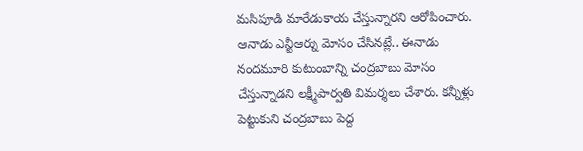మసిపూడి మారేడుకాయ చేస్తున్నారని ఆరోపించారు. ఆనాడు ఎన్టీఆర్ను మోసం చేసినట్లే.. ఈనాడు నందమూరి కుటుంబాన్ని చంద్రబాబు మోసం చేస్తున్నాడని లక్ష్మీపార్వతి విమర్శలు చేశారు. కన్నీళ్లు పెట్టుకుని చంద్రబాబు పెద్ద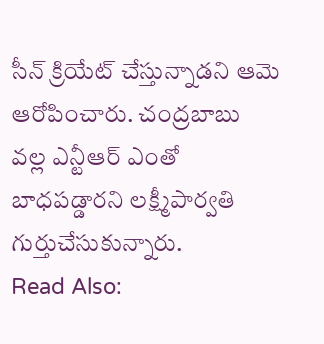సీన్ క్రియేట్ చేస్తున్నాడని ఆమె ఆరోపించారు. చంద్రబాబు వల్ల ఎన్టీఆర్ ఎంతో బాధపడ్డారని లక్ష్మీపార్వతి గుర్తుచేసుకున్నారు.
Read Also: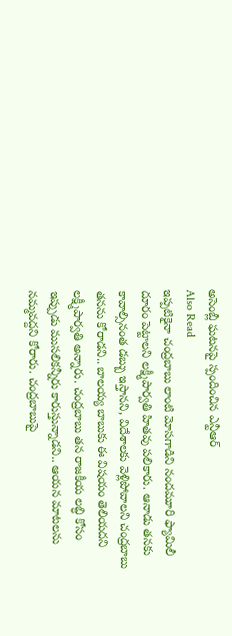అసెంబ్లీ ఘటనపై స్పందించిన ఎన్టీఆర్
Also Read
ఇప్పటికైనా చంద్రబాబు లాంటి మోసగాడిని నందమూరి ఫ్యామిలీ దూరం పెట్టాలని లక్ష్మీపార్వతి హితవు పలికారు. ఆనాడు తనకు కావాల్సినంత డబ్బు ఇస్తానని, విదేశాలకు వెళ్లిపోవాలని చంద్రబాబు తనను కోరాడని.. బాలయ్య బాబుకు ఈ విషయం తెలియదని లక్ష్మీపార్వతి అన్నారు. చంద్రబాబు తన రాజకీయ లబ్ధి కోసం ఇప్పుడు ముసలికన్నీరు కారుస్తున్నాడని.. ఆయన మాటలను నమ్మవద్దని కోరారు. చంద్రబాబుపై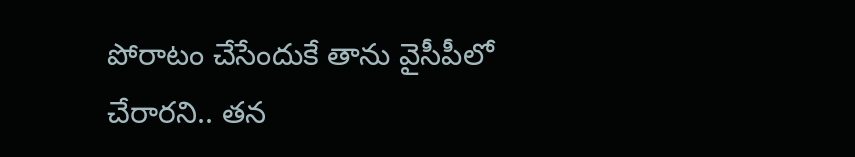పోరాటం చేసేందుకే తాను వైసీపీలో చేరారని.. తన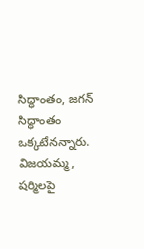సిద్ధాంతం, జగన్ సిద్ధాంతం ఒక్కటేనన్నారు. విజయమ్మ, షర్మిలపై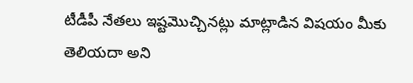టీడీపీ నేతలు ఇష్టమొచ్చినట్లు మాట్లాడిన విషయం మీకు తెలియదా అని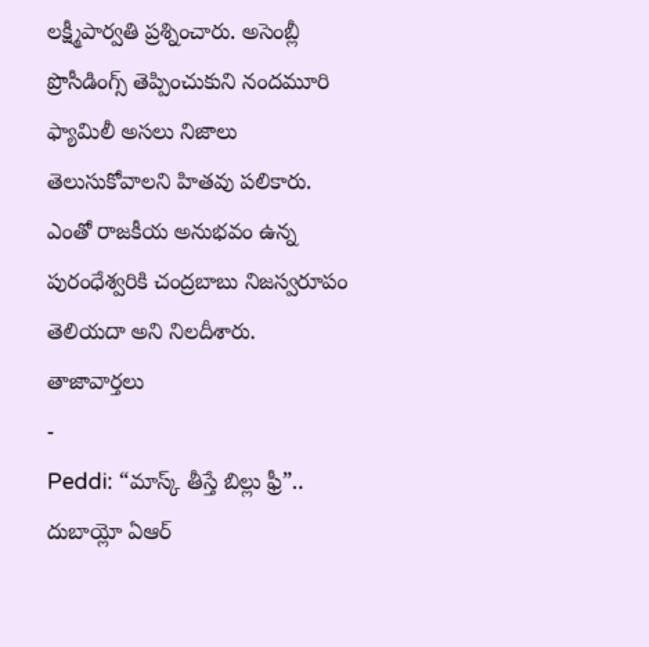లక్ష్మీపార్వతి ప్రశ్నించారు. అసెంబ్లీ ప్రొసీడింగ్స్ తెప్పించుకుని నందమూరి ఫ్యామిలీ అసలు నిజాలు తెలుసుకోవాలని హితవు పలికారు. ఎంతో రాజకీయ అనుభవం ఉన్న పురంధేశ్వరికి చంద్రబాబు నిజస్వరూపం తెలియదా అని నిలదీశారు.
తాజావార్తలు
-
Peddi: “మాస్క్ తీస్తే బిల్లు ఫ్రీ”.. దుబాయ్లో ఏఆర్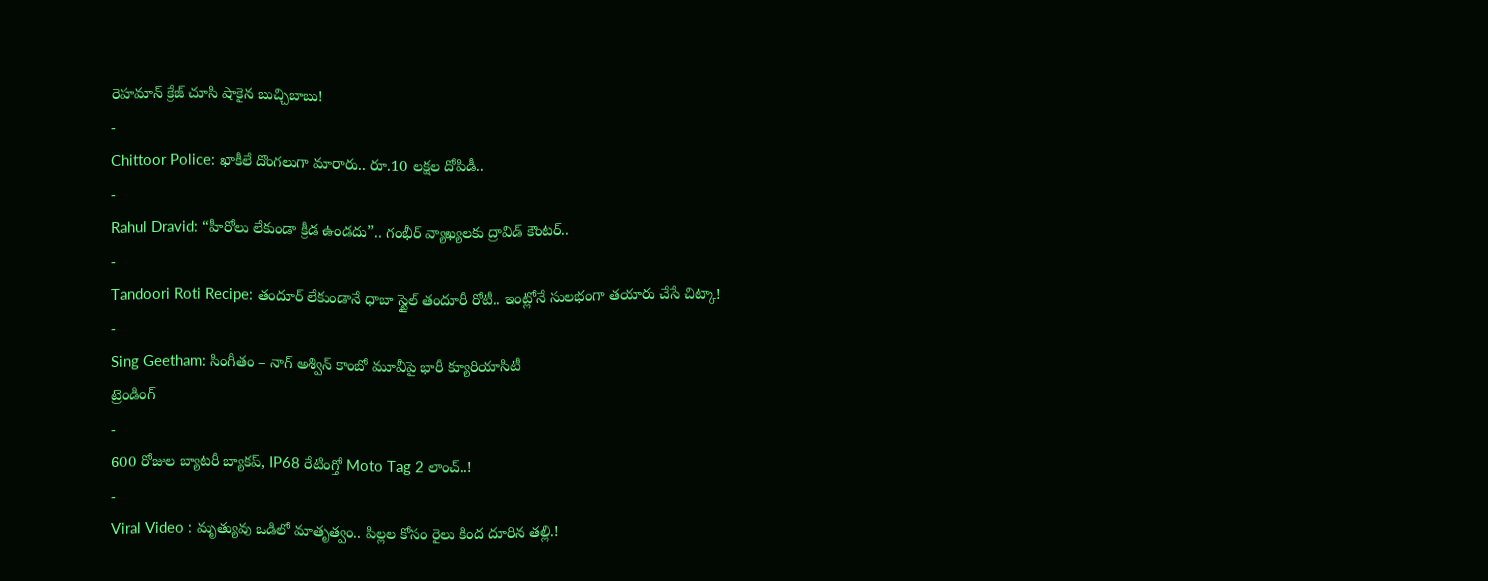రెహమాన్ క్రేజ్ చూసి షాకైన బుచ్చిబాబు!
-
Chittoor Police: ఖాకీలే దొంగలుగా మారారు.. రూ.10 లక్షల దోపిడీ..
-
Rahul Dravid: “హీరోలు లేకుండా క్రీడ ఉండదు”.. గంభీర్ వ్యాఖ్యలకు ద్రావిడ్ కౌంటర్..
-
Tandoori Roti Recipe: తందూర్ లేకుండానే ధాబా స్టైల్ తందూరీ రోటీ.. ఇంట్లోనే సులభంగా తయారు చేసే చిట్కా!
-
Sing Geetham: సింగీతం – నాగ్ అశ్విన్ కాంబో మూవీపై భారీ క్యూరియాసిటీ
ట్రెండింగ్
-
600 రోజుల బ్యాటరీ బ్యాకప్, IP68 రేటింగ్తో Moto Tag 2 లాంచ్..!
-
Viral Video : మృత్యువు ఒడిలో మాతృత్వం.. పిల్లల కోసం రైలు కింద దూరిన తల్లి.!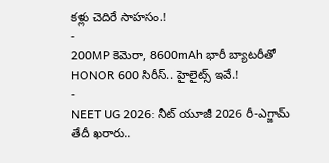కళ్లు చెదిరే సాహసం.!
-
200MP కెమెరా, 8600mAh భారీ బ్యాటరీతో HONOR 600 సిరీస్.. హైలైట్స్ ఇవే.!
-
NEET UG 2026: నీట్ యూజీ 2026 రీ-ఎగ్జామ్ తేదీ ఖరారు..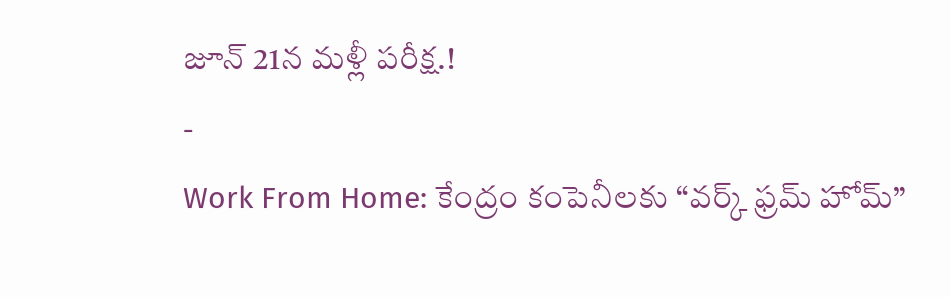జూన్ 21న మళ్లీ పరీక్ష.!
-
Work From Home: కేంద్రం కంపెనీలకు “వర్క్ ఫ్రమ్ హోమ్”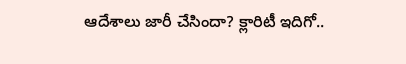ఆదేశాలు జారీ చేసిందా? క్లారిటీ ఇదిగో..